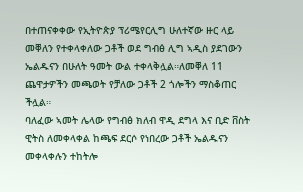በተጠናቀቀው የኢትዮጵያ ፕሪሜየርሊግ ሁለተኛው ዙር ላይ መቐለን የተቀላቀለው ጋቶች ወደ ግብፅ ሊግ ኣዲስ ያደገውን ኤልዱናን በሁለት ዓመት ውል ተቀላቅሏል።ለመቐለ 11 ጨዋታዎችን መጫወት የቻለው ጋቶች 2 ጎሎችን ማስቆጠር ችሏል።
ባለፈው ኣመት ሌላው የግብፅ ክለብ ዋዲ ደግላ እና ቢድ ቨስት ዊትስ ለመቀላቀል ከጫፍ ደርሶ የነበረው ጋቶች ኤልዱናን መቀላቀሉን ተከትሎ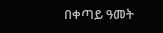በቀጣይ ዓመት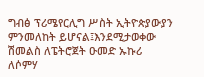ግብፅ ፕሪሜየርሊግ ሥስት ኢትዮጵያውያን ምንመለከት ይሆናል፤እንደሚታወቀው ሽመልስ ለፔትሮጀት ዑመድ ኡኩሪ ለሶምሃ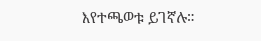እየተጫወቱ ይገኛሉ።